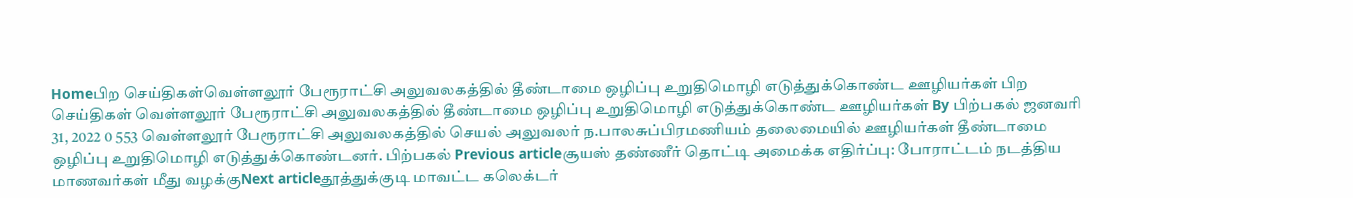Homeபிற செய்திகள்வெள்ளலூர் பேரூராட்சி அலுவலகத்தில் தீண்டாமை ஒழிப்பு உறுதிமொழி எடுத்துக்கொண்ட ஊழியர்கள் பிற செய்திகள் வெள்ளலூர் பேரூராட்சி அலுவலகத்தில் தீண்டாமை ஒழிப்பு உறுதிமொழி எடுத்துக்கொண்ட ஊழியர்கள் By பிற்பகல் ஜனவரி 31, 2022 0 553 வெள்ளலூர் பேரூராட்சி அலுவலகத்தில் செயல் அலுவலர் ந.பாலசுப்பிரமணியம் தலைமையில் ஊழியர்கள் தீண்டாமை ஒழிப்பு உறுதிமொழி எடுத்துக்கொண்டனர். பிற்பகல் Previous articleசூயஸ் தண்ணீர் தொட்டி அமைக்க எதிர்ப்பு: போராட்டம் நடத்திய மாணவர்கள் மீது வழக்குNext articleதூத்துக்குடி மாவட்ட கலெக்டர்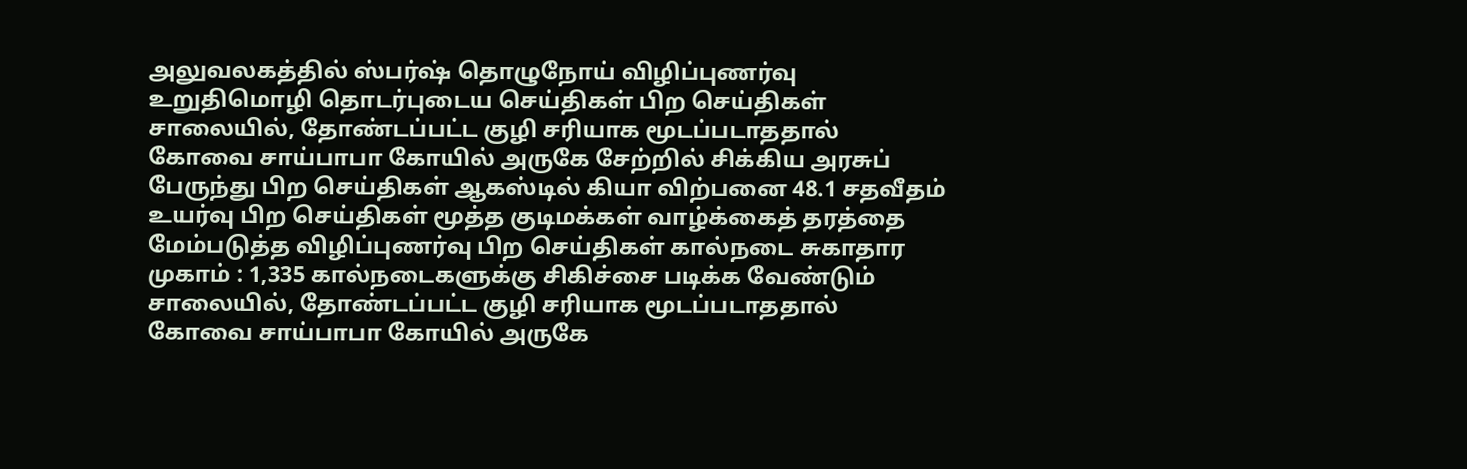அலுவலகத்தில் ஸ்பர்ஷ் தொழுநோய் விழிப்புணர்வு உறுதிமொழி தொடர்புடைய செய்திகள் பிற செய்திகள் சாலையில், தோண்டப்பட்ட குழி சரியாக மூடப்படாததால் கோவை சாய்பாபா கோயில் அருகே சேற்றில் சிக்கிய அரசுப் பேருந்து பிற செய்திகள் ஆகஸ்டில் கியா விற்பனை 48.1 சதவீதம் உயர்வு பிற செய்திகள் மூத்த குடிமக்கள் வாழ்க்கைத் தரத்தை மேம்படுத்த விழிப்புணர்வு பிற செய்திகள் கால்நடை சுகாதார முகாம் : 1,335 கால்நடைகளுக்கு சிகிச்சை படிக்க வேண்டும் சாலையில், தோண்டப்பட்ட குழி சரியாக மூடப்படாததால் கோவை சாய்பாபா கோயில் அருகே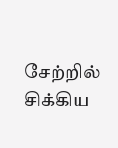சேற்றில் சிக்கிய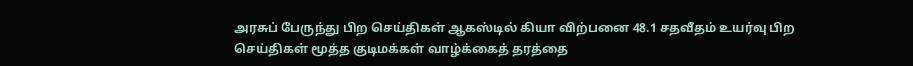அரசுப் பேருந்து பிற செய்திகள் ஆகஸ்டில் கியா விற்பனை 48.1 சதவீதம் உயர்வு பிற செய்திகள் மூத்த குடிமக்கள் வாழ்க்கைத் தரத்தை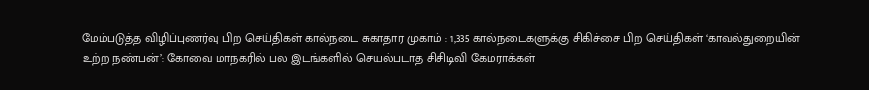மேம்படுத்த விழிப்புணர்வு பிற செய்திகள் கால்நடை சுகாதார முகாம் : 1,335 கால்நடைகளுக்கு சிகிச்சை பிற செய்திகள் ‘காவல்துறையின் உற்ற நண்பன்’: கோவை மாநகரில் பல இடங்களில் செயல்படாத சிசிடிவி கேமராக்கள்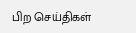பிற செய்திகள்